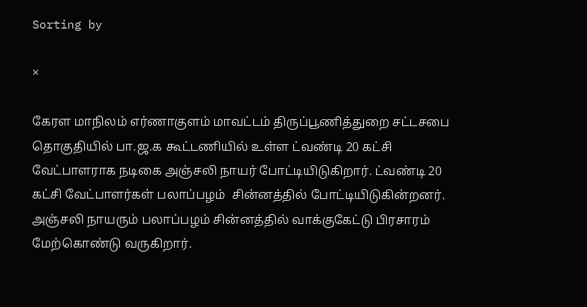Sorting by

×

கேரள மாநிலம் எர்ணாகுளம் மாவட்டம் திருப்பூணித்துறை சட்டசபை தொகுதியில் பா.ஜ.க கூட்டணியில் உள்ள ட்வண்டி 20 கட்சி வேட்பாளராக நடிகை அஞ்சலி நாயர் போட்டியிடுகிறார். ட்வண்டி 20 கட்சி வேட்பாளர்கள் பலாப்பழம்  சின்னத்தில் போட்டியிடுகின்றனர். அஞ்சலி நாயரும் பலாப்பழம் சின்னத்தில் வாக்குகேட்டு பிரசாரம் மேற்கொண்டு வருகிறார்.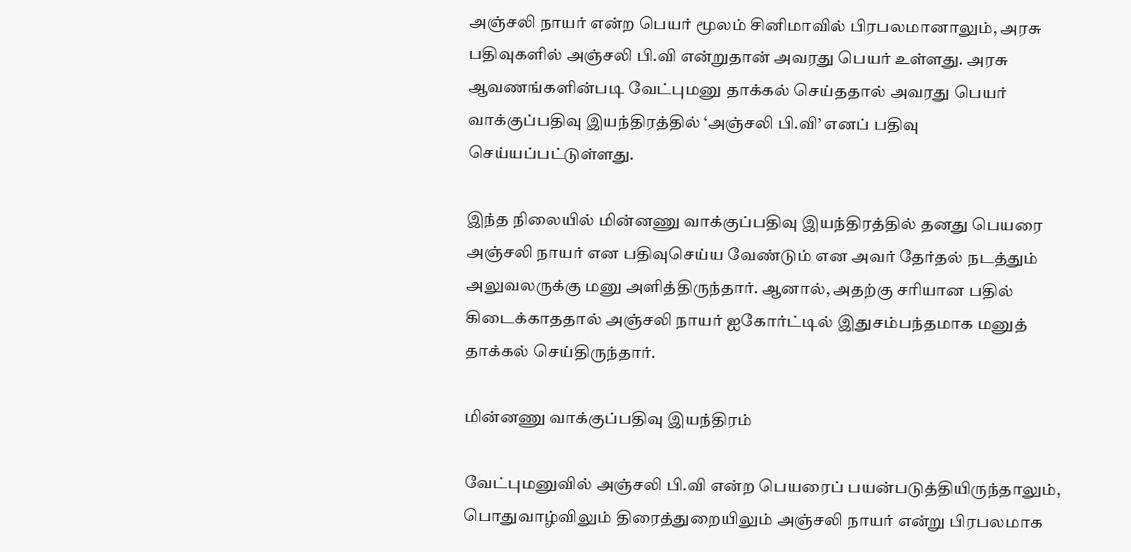அஞ்சலி நாயர் என்ற பெயர் மூலம் சினிமாவில் பிரபலமானாலும், அரசு பதிவுகளில் அஞ்சலி பி.வி என்றுதான் அவரது பெயர் உள்ளது. அரசு ஆவணங்களின்படி வேட்புமனு தாக்கல் செய்ததால் அவரது பெயர் வாக்குப்பதிவு இயந்திரத்தில் ‘அஞ்சலி பி.வி’ எனப் பதிவு செய்யப்பட்டுள்ளது.

இந்த நிலையில் மின்னணு வாக்குப்பதிவு இயந்திரத்தில் தனது பெயரை அஞ்சலி நாயர் என பதிவுசெய்ய வேண்டும் என அவர் தேர்தல் நடத்தும் அலுவலருக்கு மனு அளித்திருந்தார். ஆனால், அதற்கு சரியான பதில் கிடைக்காததால் அஞ்சலி நாயர் ஐகோர்ட்டில் இதுசம்பந்தமாக மனுத் தாக்கல் செய்திருந்தார்.

மின்னணு வாக்குப்பதிவு இயந்திரம்

வேட்புமனுவில் அஞ்சலி பி.வி என்ற பெயரைப் பயன்படுத்தியிருந்தாலும், பொதுவாழ்விலும் திரைத்துறையிலும் அஞ்சலி நாயர் என்று பிரபலமாக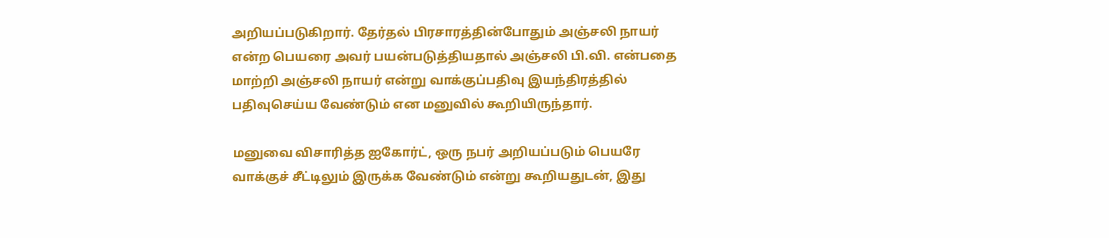அறியப்படுகிறார். தேர்தல் பிரசாரத்தின்போதும் அஞ்சலி நாயர் என்ற பெயரை அவர் பயன்படுத்தியதால் அஞ்சலி பி.வி. என்பதை மாற்றி அஞ்சலி நாயர் என்று வாக்குப்பதிவு இயந்திரத்தில் பதிவுசெய்ய வேண்டும் என மனுவில் கூறியிருந்தார்.

மனுவை விசாரித்த ஐகோர்ட், ஒரு நபர் அறியப்படும் பெயரே வாக்குச் சீட்டிலும் இருக்க வேண்டும் என்று கூறியதுடன், இது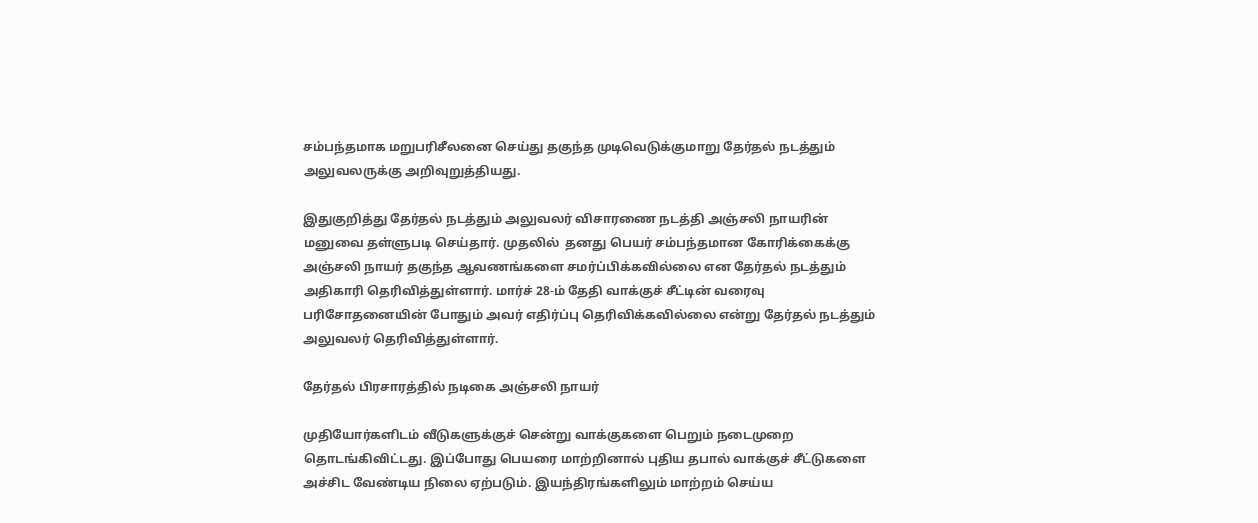சம்பந்தமாக மறுபரிசீலனை செய்து தகுந்த முடிவெடுக்குமாறு தேர்தல் நடத்தும் அலுவலருக்கு அறிவுறுத்தியது.

இதுகுறித்து தேர்தல் நடத்தும் அலுவலர் விசாரணை நடத்தி அஞ்சலி நாயரின் மனுவை தள்ளுபடி செய்தார். முதலில்  தனது பெயர் சம்பந்தமான கோரிக்கைக்கு அஞ்சலி நாயர் தகுந்த ஆவணங்களை சமர்ப்பிக்கவில்லை என தேர்தல் நடத்தும் அதிகாரி தெரிவித்துள்ளார். மார்ச் 28-ம் தேதி வாக்குச் சீட்டின் வரைவு பரிசோதனையின் போதும் அவர் எதிர்ப்பு தெரிவிக்கவில்லை என்று தேர்தல் நடத்தும் அலுவலர் தெரிவித்துள்ளார்.

தேர்தல் பிரசாரத்தில் நடிகை அஞ்சலி நாயர்

முதியோர்களிடம் வீடுகளுக்குச் சென்று வாக்குகளை பெறும் நடைமுறை தொடங்கிவிட்டது. இப்போது பெயரை மாற்றினால் புதிய தபால் வாக்குச் சீட்டுகளை அச்சிட வேண்டிய நிலை ஏற்படும். இயந்திரங்களிலும் மாற்றம் செய்ய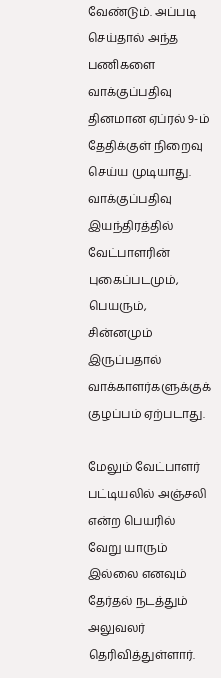வேண்டும். அப்படி செய்தால் அந்த பணிகளை வாக்குப்பதிவு தினமான ஏப்ரல் 9-ம் தேதிக்குள் நிறைவு செய்ய முடியாது. வாக்குப்பதிவு இயந்திரத்தில் வேட்பாளரின் புகைப்படமும், பெயரும், சின்னமும் இருப்பதால் வாக்காளர்களுக்குக் குழப்பம் ஏற்படாது.

மேலும் வேட்பாளர் பட்டியலில் அஞ்சலி என்ற பெயரில் வேறு யாரும் இல்லை எனவும் தேர்தல் நடத்தும் அலுவலர் தெரிவித்துள்ளார்.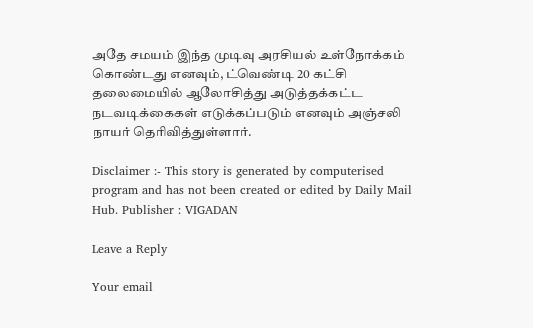அதே சமயம் இந்த முடிவு அரசியல் உள்நோக்கம் கொண்டது எனவும், ட்வெண்டி 20 கட்சி தலைமையில் ஆலோசித்து அடுத்தக்கட்ட நடவடிக்கைகள் எடுக்கப்படும் எனவும் அஞ்சலி நாயர் தெரிவித்துள்ளார்.

Disclaimer :- This story is generated by computerised program and has not been created or edited by Daily Mail Hub. Publisher : VIGADAN

Leave a Reply

Your email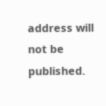address will not be published.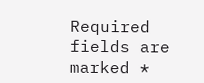Required fields are marked *